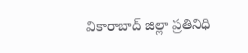వికారాబాద్ జిల్లా ప్రతినిధి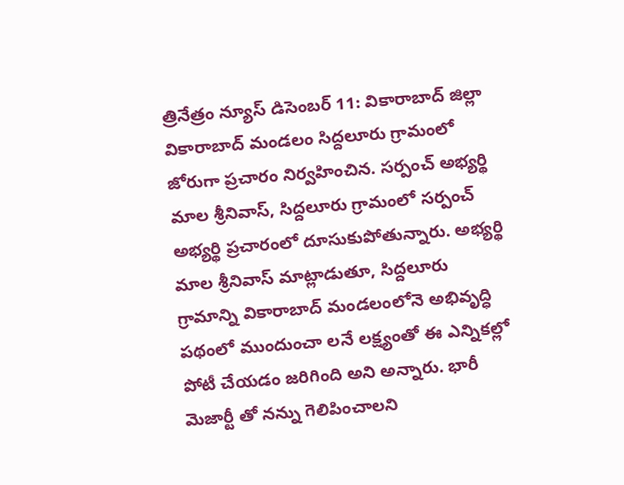త్రినేత్రం న్యూస్ డిసెంబర్ 11: వికారాబాద్ జిల్లా వికారాబాద్ మండలం సిద్దలూరు గ్రామంలో జోరుగా ప్రచారం నిర్వహించిన. సర్పంచ్ అభ్యర్థి మాల శ్రీనివాస్, సిద్దలూరు గ్రామంలో సర్పంచ్ అభ్యర్థి ప్రచారంలో దూసుకుపోతున్నారు. అభ్యర్థి మాల శ్రీనివాస్ మాట్లాడుతూ, సిద్దలూరు గ్రామాన్ని వికారాబాద్ మండలంలోనె అభివృద్ధి పథంలో ముందుంచా లనే లక్ష్యంతో ఈ ఎన్నికల్లో పోటీ చేయడం జరిగింది అని అన్నారు. భారీ మెజార్టీ తో నన్ను గెలిపించాలని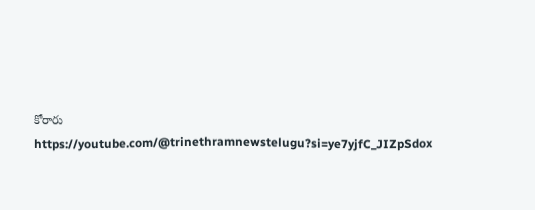కోరారు
https://youtube.com/@trinethramnewstelugu?si=ye7yjfC_JIZpSdox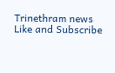Trinethram news
Like and Subscribe